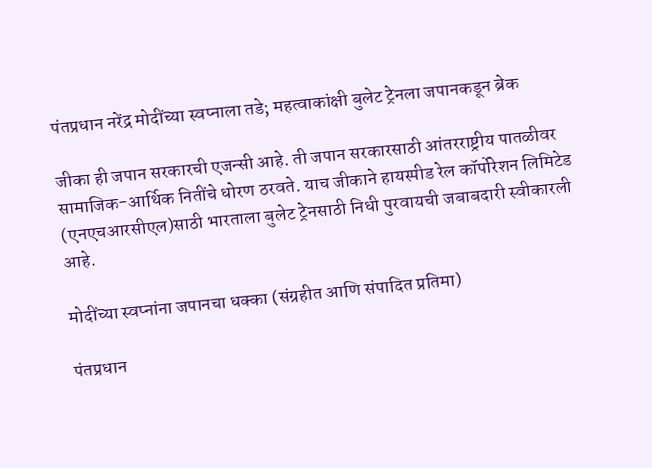पंतप्रधान नरेंद्र मोदींच्या स्वप्नाला तडे; महत्वाकांक्षी बुलेट ट्रेनला जपानकडून ब्रेक

जीका ही जपान सरकारची एजन्सी आहे. ती जपान सरकारसाठी आंतरराष्ट्रीय पातळीवर सामाजिक-आर्थिक नितींचे धोरण ठरवते. याच जीकाने हायस्पीड रेल कॉर्पोरेशन लिमिटेड (एनएचआरसीएल)साठी भारताला बुलेट ट्रेनसाठी निधी पुरवायची जबाबदारी स्वीकारली आहे.

मोदींच्या स्वप्नांना जपानचा धक्का (संग्रहीत आणि संपादित प्रतिमा)

पंतप्रधान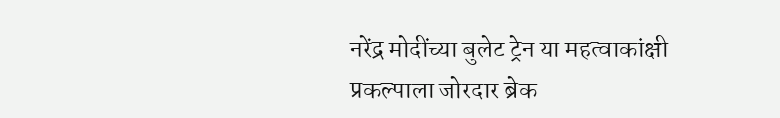नरेंद्र मोदींच्या बुलेट ट्रेन या महत्वाकांक्षी प्रकल्पाला जोरदार ब्रेक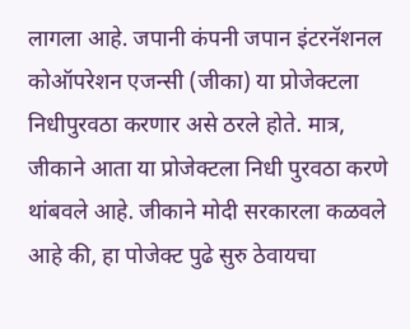लागला आहे. जपानी कंपनी जपान इंटरनॅशनल कोऑपरेशन एजन्सी (जीका) या प्रोजेक्टला निधीपुरवठा करणार असे ठरले होते. मात्र, जीकाने आता या प्रोजेक्टला निधी पुरवठा करणे थांबवले आहे. जीकाने मोदी सरकारला कळवले आहे की, हा पोजेक्ट पुढे सुरु ठेवायचा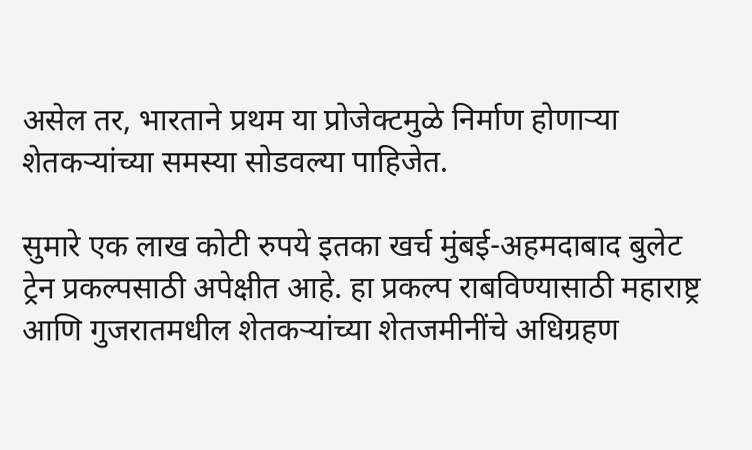असेल तर, भारताने प्रथम या प्रोजेक्टमुळे निर्माण होणाऱ्या शेतकऱ्यांच्या समस्या सोडवल्या पाहिजेत.

सुमारे एक लाख कोटी रुपये इतका खर्च मुंबई-अहमदाबाद बुलेट ट्रेन प्रकल्पसाठी अपेक्षीत आहे. हा प्रकल्प राबविण्यासाठी महाराष्ट्र आणि गुजरातमधील शेतकऱ्यांच्या शेतजमीनींचे अधिग्रहण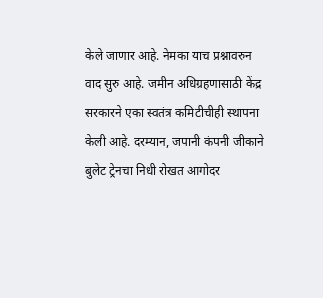केले जाणार आहे. नेमका याच प्रश्नावरुन वाद सुरु आहे. जमीन अधिग्रहणासाठी केंद्र सरकारने एका स्वतंत्र कमिटीचीही स्थापना केली आहे. दरम्यान, जपानी कंपनी जीकाने बुलेट ट्रेनचा निधी रोखत आगोदर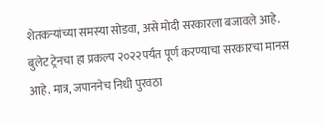शेतकऱ्यांच्या समस्या सोडवा, असे मोदी सरकारला बजावले आहे. बुलेट ट्रेनचा हा प्रकल्प २०२२पर्यंत पूर्ण करण्याचा सरकारचा मानस आहे. मात्र, जपाननेच निधी पुरवठा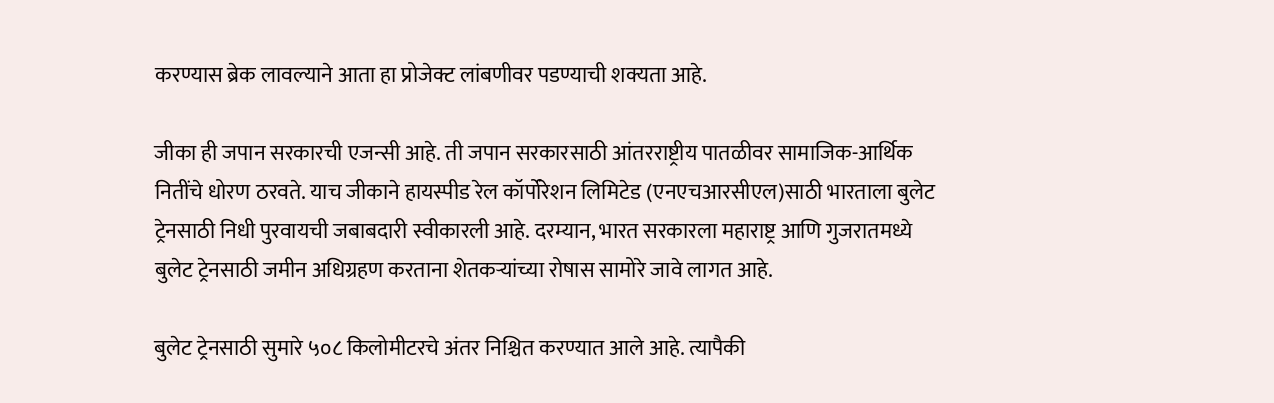करण्यास ब्रेक लावल्याने आता हा प्रोजेक्ट लांबणीवर पडण्याची शक्यता आहे.

जीका ही जपान सरकारची एजन्सी आहे. ती जपान सरकारसाठी आंतरराष्ट्रीय पातळीवर सामाजिक-आर्थिक नितींचे धोरण ठरवते. याच जीकाने हायस्पीड रेल कॉर्पोरेशन लिमिटेड (एनएचआरसीएल)साठी भारताला बुलेट ट्रेनसाठी निधी पुरवायची जबाबदारी स्वीकारली आहे. दरम्यान, भारत सरकारला महाराष्ट्र आणि गुजरातमध्ये बुलेट ट्रेनसाठी जमीन अधिग्रहण करताना शेतकऱ्यांच्या रोषास सामोरे जावे लागत आहे.

बुलेट ट्रेनसाठी सुमारे ५०८ किलोमीटरचे अंतर निश्चित करण्यात आले आहे. त्यापैकी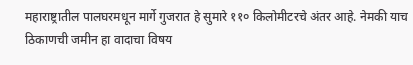महाराष्ट्रातील पालघरमधून मार्गे गुजरात हे सुमारे ११० किलोमीटरचे अंतर आहे. नेमकी याच ठिकाणची जमीन हा वादाचा विषय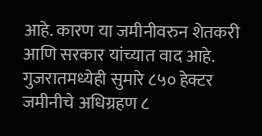आहे. कारण या जमीनीवरुन शेतकरी आणि सरकार यांच्यात वाद आहे. गुजरातमध्येही सुमारे ८५० हेक्टर जमीनीचे अधिग्रहण ८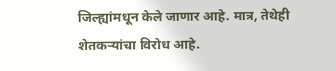जिल्ह्यांमधून केले जाणार आहे. मात्र, तेथेही शेतकऱ्यांचा विरोध आहे.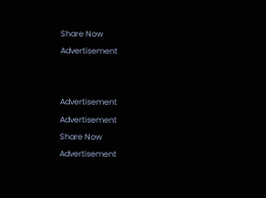Share Now
Advertisement


Advertisement
Advertisement
Share Now
Advertisement